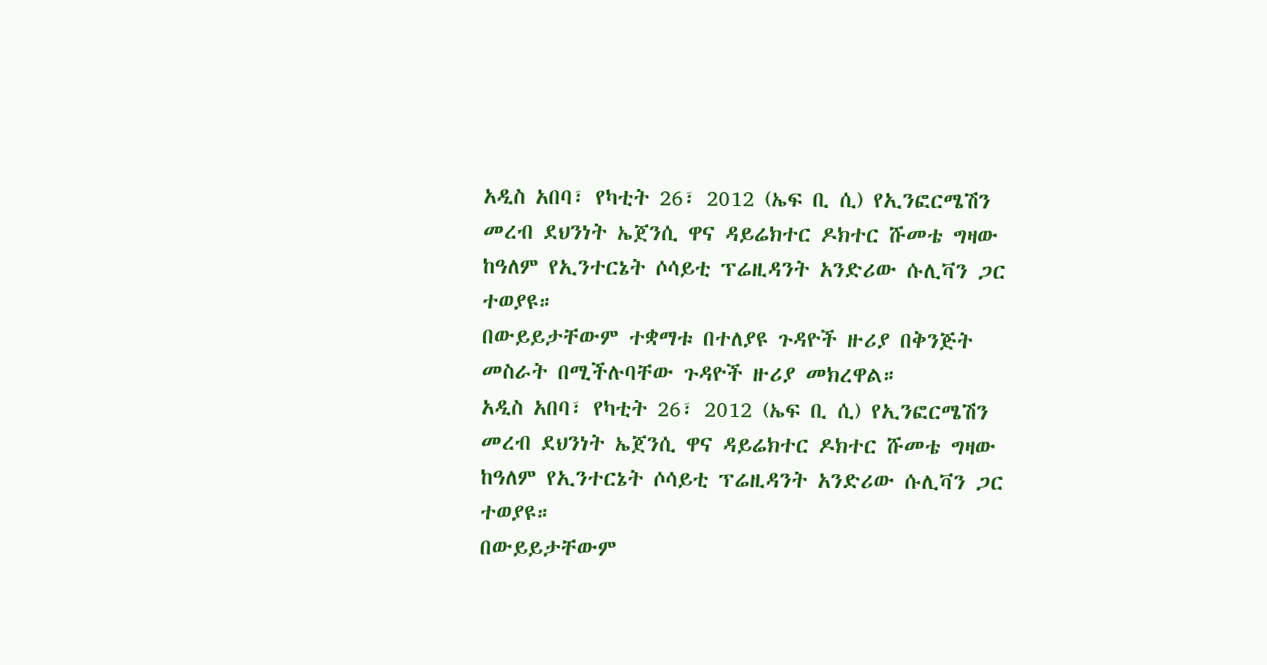አዲስ አበባ፣ የካቲት 26፣ 2012 (ኤፍ ቢ ሲ) የኢንፎርሜሽን መረብ ደህንነት ኤጀንሲ ዋና ዳይሬክተር ዶክተር ሹመቴ ግዛው ከዓለም የኢንተርኔት ሶሳይቲ ፕሬዚዳንት አንድሪው ሱሊቫን ጋር ተወያዩ።
በውይይታቸውም ተቋማቱ በተለያዩ ጉዳዮች ዙሪያ በቅንጅት መስራት በሚችሉባቸው ጉዳዮች ዙሪያ መክረዋል።
አዲስ አበባ፣ የካቲት 26፣ 2012 (ኤፍ ቢ ሲ) የኢንፎርሜሽን መረብ ደህንነት ኤጀንሲ ዋና ዳይሬክተር ዶክተር ሹመቴ ግዛው ከዓለም የኢንተርኔት ሶሳይቲ ፕሬዚዳንት አንድሪው ሱሊቫን ጋር ተወያዩ።
በውይይታቸውም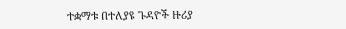ተቋማቱ በተለያዩ ጉዳዮች ዙሪያ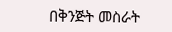በቅንጅት መስራት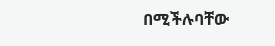በሚችሉባቸው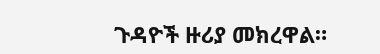ጉዳዮች ዙሪያ መክረዋል።